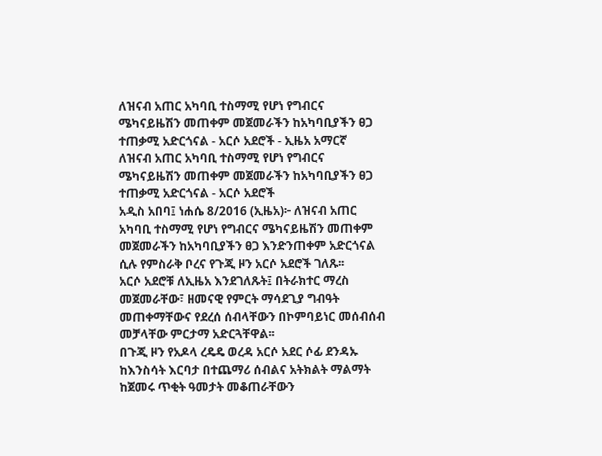ለዝናብ አጠር አካባቢ ተስማሚ የሆነ የግብርና ሜካናይዜሽን መጠቀም መጀመራችን ከአካባቢያችን ፀጋ ተጠቃሚ አድርጎናል - አርሶ አደሮች - ኢዜአ አማርኛ
ለዝናብ አጠር አካባቢ ተስማሚ የሆነ የግብርና ሜካናይዜሽን መጠቀም መጀመራችን ከአካባቢያችን ፀጋ ተጠቃሚ አድርጎናል - አርሶ አደሮች
አዲስ አበባ፤ ነሐሴ 8/2016 (ኢዜአ)፦ ለዝናብ አጠር አካባቢ ተስማሚ የሆነ የግብርና ሜካናይዜሽን መጠቀም መጀመራችን ከአካባቢያችን ፀጋ እንድንጠቀም አድርጎናል ሲሉ የምስራቅ ቦረና የጉጂ ዞን አርሶ አደሮች ገለጹ፡፡
አርሶ አደሮቹ ለኢዜአ እንደገለጹት፤ በትራክተር ማረስ መጀመራቸው፣ ዘመናዊ የምርት ማሳደጊያ ግብዓት መጠቀማቸውና የደረሰ ሰብላቸውን በኮምባይነር መሰብሰብ መቻላቸው ምርታማ አድርጓቸዋል፡፡
በጉጂ ዞን የአዶላ ረዴዴ ወረዳ አርሶ አደር ሶፊ ደንዳኡ ከእንስሳት እርባታ በተጨማሪ ሰብልና አትክልት ማልማት ከጀመሩ ጥቂት ዓመታት መቆጠራቸውን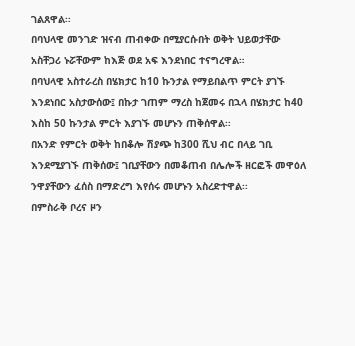ገልጸዋል፡፡
በባህላዊ መንገድ ዝናብ ጠብቀው በሚያርሱበት ወቅት ህይወታቸው አስቸጋሪ ኑሯቸውም ከእጅ ወደ አፍ እንደነበር ተናግረዋል።
በባህላዊ አስተራረስ በሄክታር ከ10 ኩንታል የማይበልጥ ምርት ያገኙ እንደነበር አስታውሰው፤ በኩታ ገጠም ማረስ ከጀመሩ በኋላ በሄክታር ከ40 እስከ 50 ኩንታል ምርት እያገኙ መሆኑን ጠቅሰዋል፡፡
በአንድ የምርት ወቅት ከበቆሎ ሽያጭ ከ300 ሺህ ብር በላይ ገቢ እንደሚያገኙ ጠቅሰው፤ ገቢያቸውን በመቆጠብ በሌሎች ዘርፎች መዋዕለ ንዋያቸውን ፈሰስ በማድረግ እየሰሩ መሆኑን አስረድተዋል፡፡
በምስራቅ ቦረና ዞን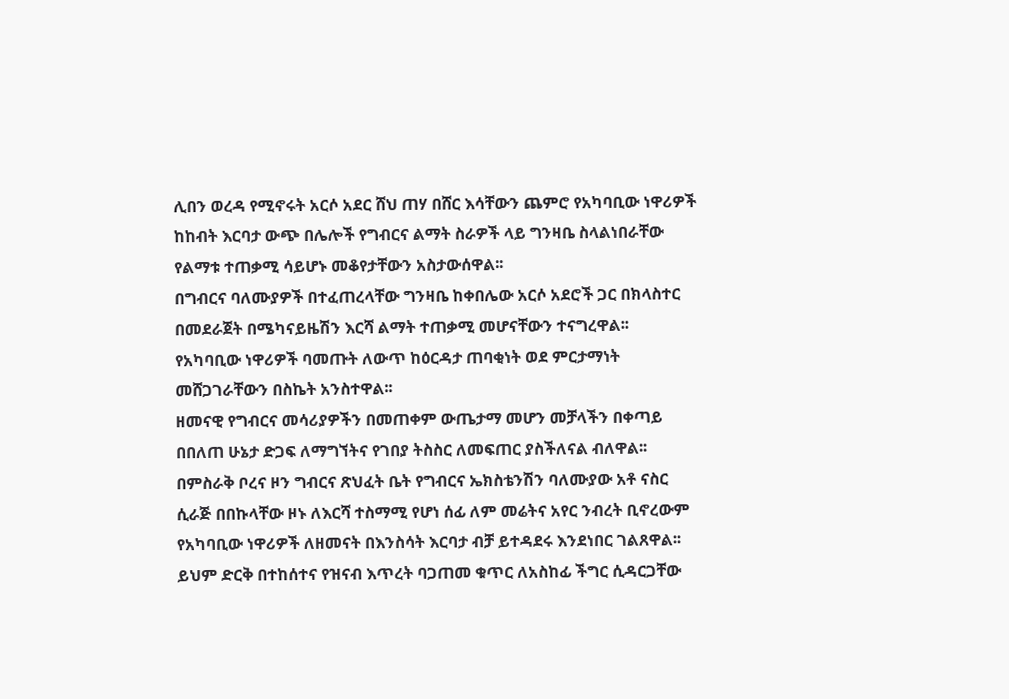ሊበን ወረዳ የሚኖሩት አርሶ አደር ሸህ ጠሃ በሸር እሳቸውን ጨምሮ የአካባቢው ነዋሪዎች ከከብት እርባታ ውጭ በሌሎች የግብርና ልማት ስራዎች ላይ ግንዛቤ ስላልነበራቸው የልማቱ ተጠቃሚ ሳይሆኑ መቆየታቸውን አስታውሰዋል፡፡
በግብርና ባለሙያዎች በተፈጠረላቸው ግንዛቤ ከቀበሌው አርሶ አደሮች ጋር በክላስተር በመደራጀት በሜካናይዜሽን እርሻ ልማት ተጠቃሚ መሆናቸውን ተናግረዋል፡፡
የአካባቢው ነዋሪዎች ባመጡት ለውጥ ከዕርዳታ ጠባቂነት ወደ ምርታማነት መሸጋገራቸውን በስኬት አንስተዋል፡፡
ዘመናዊ የግብርና መሳሪያዎችን በመጠቀም ውጤታማ መሆን መቻላችን በቀጣይ በበለጠ ሁኔታ ድጋፍ ለማግኘትና የገበያ ትስስር ለመፍጠር ያስችለናል ብለዋል፡፡
በምስራቅ ቦረና ዞን ግብርና ጽህፈት ቤት የግብርና ኤክስቴንሽን ባለሙያው አቶ ናስር ሲራጅ በበኩላቸው ዞኑ ለእርሻ ተስማሚ የሆነ ሰፊ ለም መሬትና አየር ንብረት ቢኖረውም የአካባቢው ነዋሪዎች ለዘመናት በእንስሳት እርባታ ብቻ ይተዳደሩ እንደነበር ገልጸዋል፡፡
ይህም ድርቅ በተከሰተና የዝናብ እጥረት ባጋጠመ ቁጥር ለአስከፊ ችግር ሲዳርጋቸው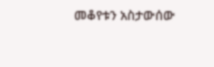መቆየቱን አስታውሰው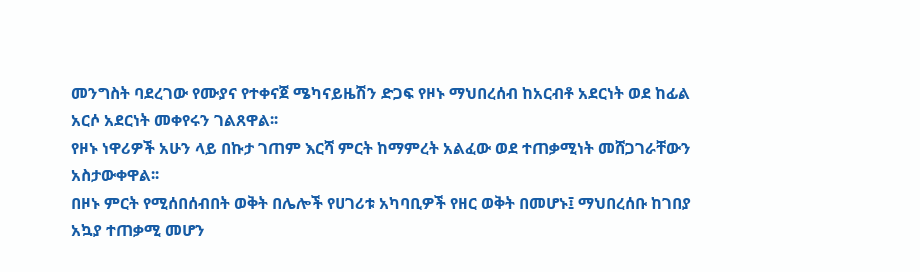መንግስት ባደረገው የሙያና የተቀናጀ ሜካናይዜሽን ድጋፍ የዞኑ ማህበረሰብ ከአርብቶ አደርነት ወደ ከፊል አርሶ አደርነት መቀየሩን ገልጸዋል፡፡
የዞኑ ነዋሪዎች አሁን ላይ በኩታ ገጠም እርሻ ምርት ከማምረት አልፈው ወደ ተጠቃሚነት መሸጋገራቸውን አስታውቀዋል፡፡
በዞኑ ምርት የሚሰበሰብበት ወቅት በሌሎች የሀገሪቱ አካባቢዎች የዘር ወቅት በመሆኑ፤ ማህበረሰቡ ከገበያ አኳያ ተጠቃሚ መሆን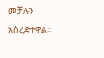መቻሉን አስረድተዋል፡፡